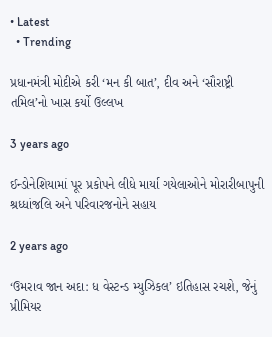• Latest
  • Trending

પ્રધાનમંત્રી મોદીએ કરી ‘મન કી બાત’, દીવ અને ‘સૌરાષ્ટ્રી તમિલ’નો ખાસ કર્યો ઉલ્લખ

3 years ago

ઈન્ડોનેશિયામાં પૂર પ્રકોપને લીધે માર્યા ગયેલાઓને મોરારીબાપુની શ્રધ્ધાંજલિ અને પરિવારજનોને સહાય

2 years ago

‘ઉમરાવ જાન અદા: ધ વેસ્ટન્ડ મ્યુઝિકલ’ ઇતિહાસ રચશે, જેનું પ્રીમિયર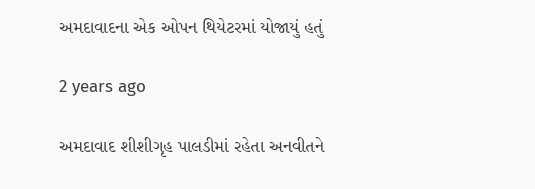અમદાવાદના એક ઓપન થિયેટરમાં યોજાયું હતું

2 years ago

અમદાવાદ શીશીગૃહ પાલડીમાં રહેતા અનવીતને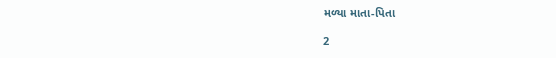મળ્યા માતા-પિતા

2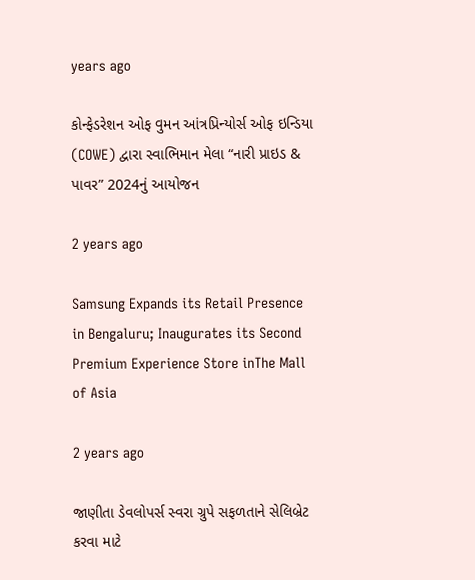years ago

કોન્ફેડરેશન ઓફ વુમન આંત્રપ્રિન્યોર્સ ઓફ ઇન્ડિયા (COWE) દ્વારા સ્વાભિમાન મેલા “નારી પ્રાઇડ & પાવર” 2024નું આયોજન

2 years ago

Samsung Expands its Retail Presence in Bengaluru; Inaugurates its Second Premium Experience Store inThe Mall of Asia

2 years ago

જાણીતા ડેવલોપર્સ સ્વરા ગ્રુપે સફળતાને સેલિબ્રેટ કરવા માટે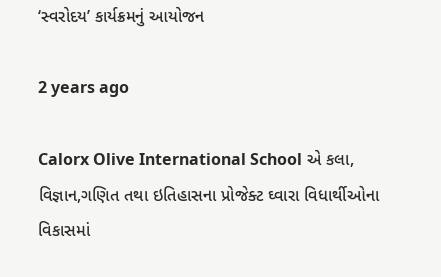‘સ્વરોદય’ કાર્યક્રમનું આયોજન

2 years ago

Calorx Olive International School એ કલા, વિજ્ઞાન,ગણિત તથા ઇતિહાસના પ્રોજેક્ટ ઘ્વારા વિધાર્થીઓના વિકાસમાં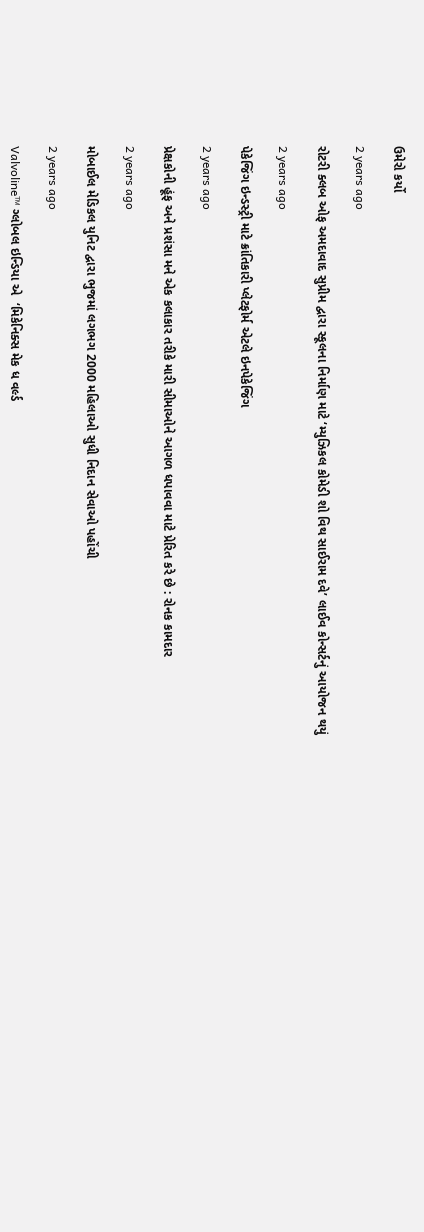ઉમેરો કર્યો

2 years ago

રોટરી ક્લબ ઓફ અમદાવાદ સુપ્રીમ દ્વારા સ્કૂલના નિર્માણ માટે ‘મ્યુઝિકલ કોમેડી શો વિથ સાઈરામ દવે’ લાઈવ કોન્સર્ટનું આયોજન થયું

2 years ago

પેકેજિંગ ઇન્ડસ્ટ્રી માટે ક્રાંતિકારી પ્લેટફોર્મ એટલે ઇનપેકેજિંગ

2 years ago

પ્રેક્ષકોની હૂંફ અને પ્રશંસા મને એક કલાકાર તરીકે મારી સીમાઓને આગળ ધપાવવા માટે પ્રેરિત કરે છે : રોનક કામદાર

2 years ago

મોબાઈલ મેડિકલ યુનિટ દ્વારા ભુજમાં લગભગ 2000 મહિલાઓ સુધી નિદાન સેવાઓ પહોંચી

2 years ago

Valvoline™ ગ્લોબલ ઇન્ડિયા એ  ‘મિકેનિક્સ મેક ધ વર્લ્ડ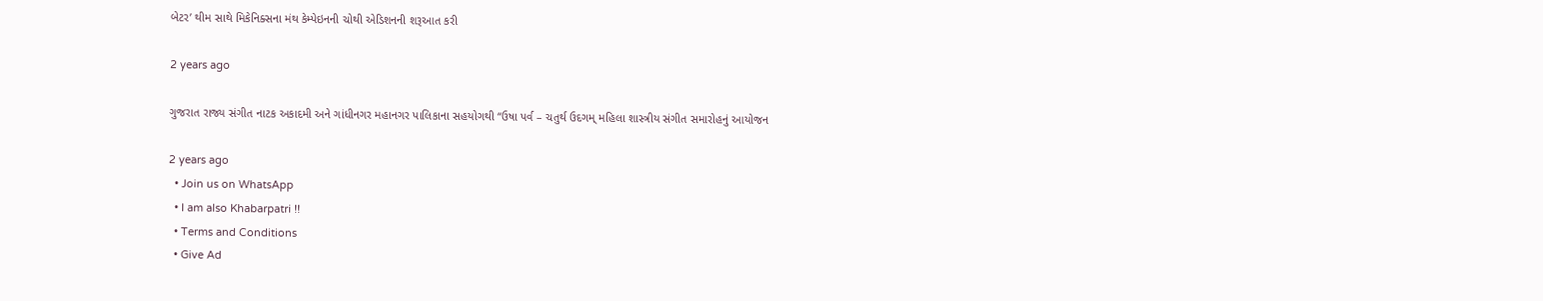બેટર’ થીમ સાથે મિકેનિક્સના મંથ કેમ્પેઇનની ચોથી એડિશનની શરૂઆત કરી

2 years ago

ગુજરાત રાજ્ય સંગીત નાટક અકાદમી અને ગાંધીનગર મહાનગર પાલિકાના સહયોગથી “ઉષા પર્વ – ચતુર્થ ઉદગમ્ મહિલા શાસ્ત્રીય સંગીત સમારોહનું આયોજન

2 years ago
  • Join us on WhatsApp
  • I am also Khabarpatri !!
  • Terms and Conditions
  • Give Ad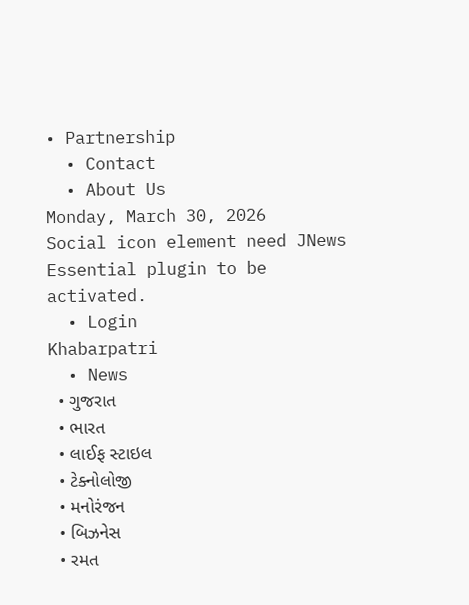• Partnership
  • Contact
  • About Us
Monday, March 30, 2026
Social icon element need JNews Essential plugin to be activated.
  • Login
Khabarpatri
  • News
  • ગુજરાત
  • ભારત
  • લાઈફ સ્ટાઇલ
  • ટેક્નોલોજી
  • મનોરંજન
  • બિઝનેસ
  • રમત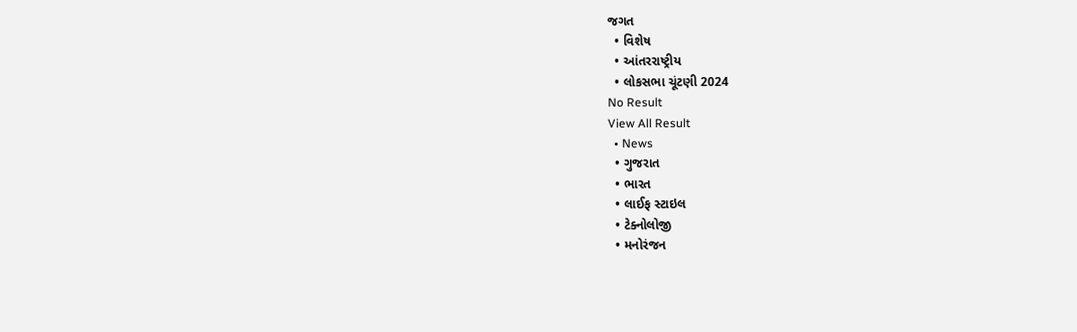જગત
  • વિશેષ
  • આંતરરાષ્ટ્રીય
  • લોકસભા ચૂંટણી 2024
No Result
View All Result
  • News
  • ગુજરાત
  • ભારત
  • લાઈફ સ્ટાઇલ
  • ટેક્નોલોજી
  • મનોરંજન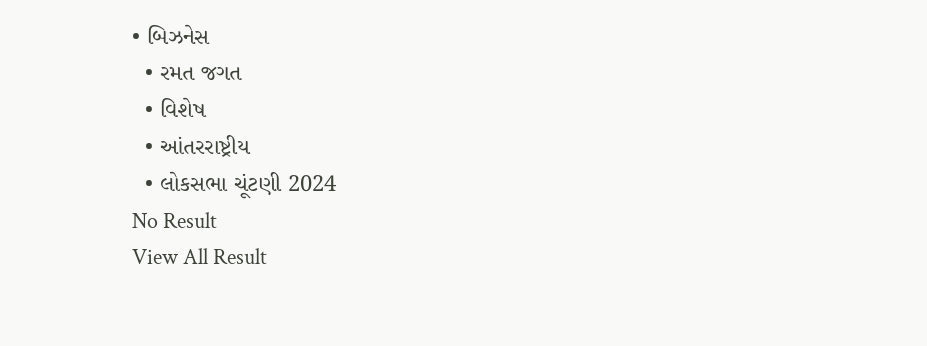• બિઝનેસ
  • રમત જગત
  • વિશેષ
  • આંતરરાષ્ટ્રીય
  • લોકસભા ચૂંટણી 2024
No Result
View All Result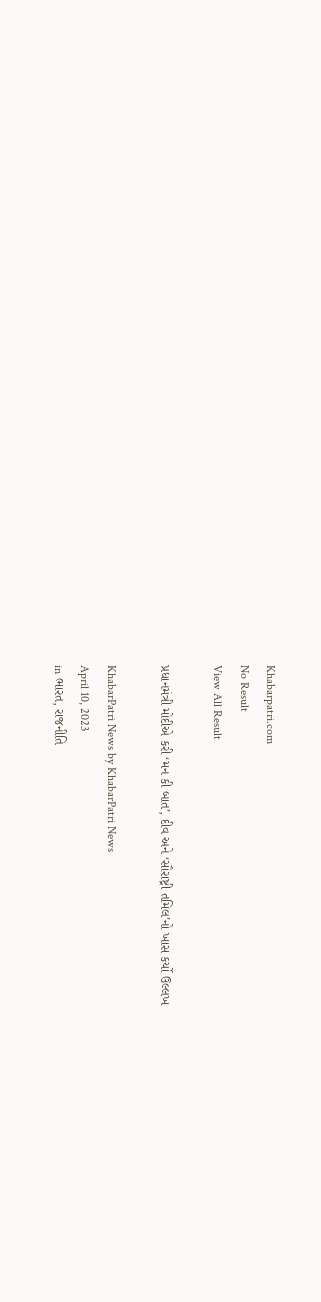Khabarpatri.com
No Result
View All Result

પ્રધાનમંત્રી મોદીએ કરી ‘મન કી બાત’, દીવ અને ‘સૌરાષ્ટ્રી તમિલ’નો ખાસ કર્યો ઉલ્લખ

KhabarPatri News by KhabarPatri News
April 10, 2023
in ભારત, રાજનીતિ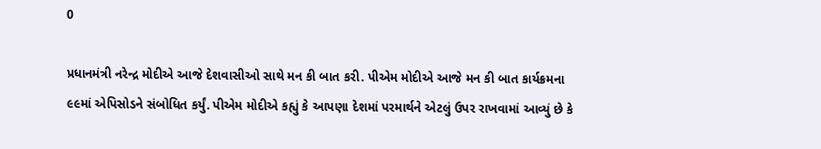0

પ્રધાનમંત્રી નરેન્દ્ર મોદીએ આજે દેશવાસીઓ સાથે મન કી બાત કરી. પીએમ મોદીએ આજે મન કી બાત કાર્યક્રમના ૯૯માં એપિસોડને સંબોધિત કર્યું. પીએમ મોદીએ કહ્યું કે આપણા દેશમાં પરમાર્થને એટલું ઉપર રાખવામાં આવ્યું છે કે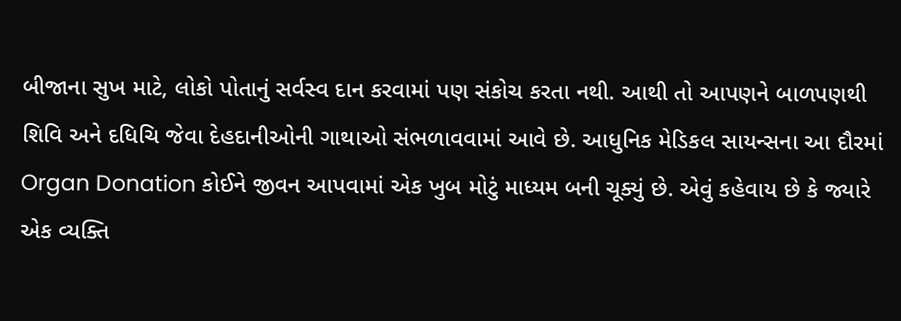બીજાના સુખ માટે, લોકો પોતાનું સર્વસ્વ દાન કરવામાં પણ સંકોચ કરતા નથી. આથી તો આપણને બાળપણથી શિવિ અને દધિચિ જેવા દેહદાનીઓની ગાથાઓ સંભળાવવામાં આવે છે. આધુનિક મેડિકલ સાયન્સના આ દૌરમાં Organ Donation કોઈને જીવન આપવામાં એક ખુબ મોટું માધ્યમ બની ચૂક્યું છે. એવું કહેવાય છે કે જ્યારે એક વ્યક્તિ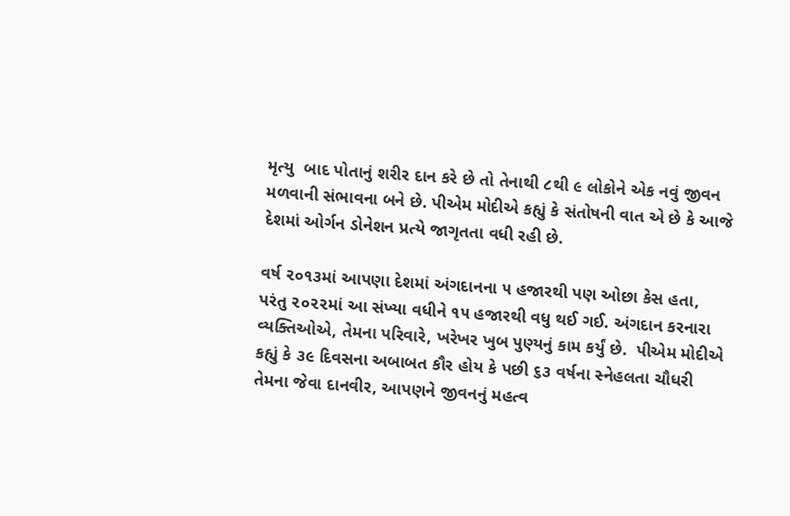મૃત્યુ  બાદ પોતાનું શરીર દાન કરે છે તો તેનાથી ૮થી ૯ લોકોને એક નવું જીવન મળવાની સંભાવના બને છે. પીએમ મોદીએ કહ્યું કે સંતોષની વાત એ છે કે આજે દેશમાં ઓર્ગન ડોનેશન પ્રત્યે જાગૃતતા વધી રહી છે.

વર્ષ ૨૦૧૩માં આપણા દેશમાં અંગદાનના ૫ હજારથી પણ ઓછા કેસ હતા, પરંતુ ૨૦૨૨માં આ સંખ્યા વધીને ૧૫ હજારથી વધુ થઈ ગઈ. અંગદાન કરનારા વ્યક્તિઓએ, તેમના પરિવારે, ખરેખર ખુબ પુણ્યનું કામ કર્યું છે.  પીએમ મોદીએ કહ્યું કે ૩૯ દિવસના અબાબત કૌર હોય કે પછી ૬૩ વર્ષના સ્નેહલતા ચૌધરી તેમના જેવા દાનવીર, આપણને જીવનનું મહત્વ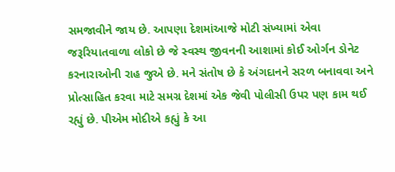સમજાવીને જાય છે. આપણા દેશમાંઆજે મોટી સંખ્યામાં એવા જરૂરિયાતવાળા લોકો છે જે સ્વસ્થ જીવનની આશામાં કોઈ ઓર્ગન ડોનેટ કરનારાઓની રાહ જુએ છે. મને સંતોષ છે કે અંગદાનને સરળ બનાવવા અને પ્રોત્સાહિત કરવા માટે સમગ્ર દેશમાં એક જેવી પોલીસી ઉપર પણ કામ થઈ રહ્યું છે. પીએમ મોદીએ કહ્યું કે આ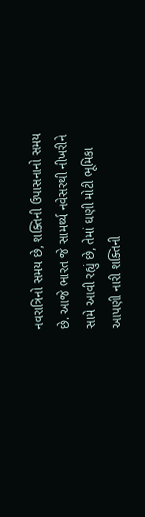નવરાત્રિનો સમય છે, શક્તિની ઉપાસનાનો સમય છે. આજે ભારત જે સામર્થ્ય નવેસરથી નીખરીને સામે આવી રહ્યું છે, તેમાં ઘણી મોટી ભૂમિકા આપણી નારી શક્તિની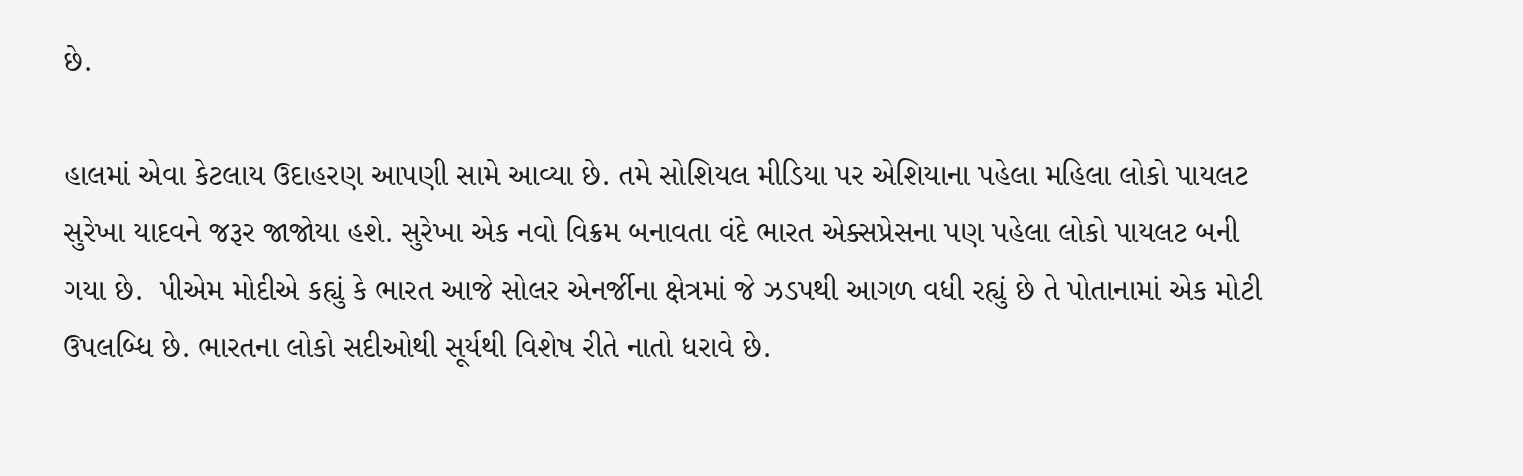છે.

હાલમાં એવા કેટલાય ઉદાહરણ આપણી સામે આવ્યા છે. તમે સોશિયલ મીડિયા પર એશિયાના પહેલા મહિલા લોકો પાયલટ સુરેખા યાદવને જરૂર જાજોયા હશે. સુરેખા એક નવો વિક્રમ બનાવતા વંદે ભારત એક્સપ્રેસના પણ પહેલા લોકો પાયલટ બની ગયા છે.  પીએમ મોદીએ કહ્યું કે ભારત આજે સોલર એનર્જીના ક્ષેત્રમાં જે ઝડપથી આગળ વધી રહ્યું છે તે પોતાનામાં એક મોટી ઉપલબ્ધિ છે. ભારતના લોકો સદીઓથી સૂર્યથી વિશેષ રીતે નાતો ધરાવે છે.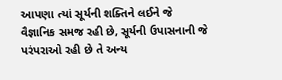આપણા ત્યાં સૂર્યની શક્તિને લઈને જે વૈજ્ઞાનિક સમજ રહી છે, સૂર્યની ઉપાસનાની જે પરંપરાઓ રહી છે તે અન્ય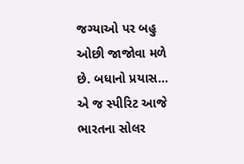જગ્યાઓ પર બહુ ઓછી જાજોવા મળે છે. બધાનો પ્રયાસ… એ જ સ્પીરિટ આજે ભારતના સોલર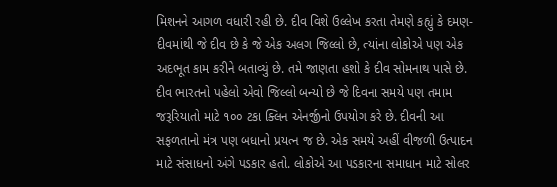મિશનને આગળ વધારી રહી છે. દીવ વિશે ઉલ્લેખ કરતા તેમણે કહ્યું કે દમણ-દીવમાંથી જે દીવ છે કે જે એક અલગ જિલ્લો છે, ત્યાંના લોકોએ પણ એક અદભૂત કામ કરીને બતાવ્યું છે. તમે જાણતા હશો કે દીવ સોમનાથ પાસે છે. દીવ ભારતનો પહેલો એવો જિલ્લો બન્યો છે જે દિવના સમયે પણ તમામ જરૂરિયાતો માટે ૧૦૦ ટકા ક્લિન એનર્જીનો ઉપયોગ કરે છે. દીવની આ સફળતાનો મંત્ર પણ બધાનો પ્રયત્ન જ છે. એક સમયે અહીં વીજળી ઉત્પાદન માટે સંસાધનો અંગે પડકાર હતો. લોકોએ આ પડકારના સમાધાન માટે સોલર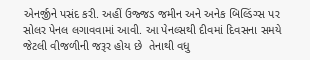એનર્જીને પસંદ કરી. અહીં ઉજ્જડ જમીન અને અનેક બિલ્ડિંગ્સ પર સોલર પેનલ લગાવવામાં આવી. આ પેનલ્સથી દીવમાં દિવસના સમયે જેટલી વીજળીની જરૂર હોય છે  તેનાથી વધુ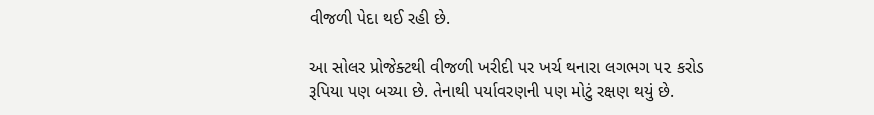વીજળી પેદા થઈ રહી છે.

આ સોલર પ્રોજેક્ટથી વીજળી ખરીદી પર ખર્ચ થનારા લગભગ ૫૨ કરોડ રૂપિયા પણ બચ્યા છે. તેનાથી પર્યાવરણની પણ મોટું રક્ષણ થયું છે.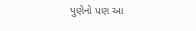પુણેનો પણ આ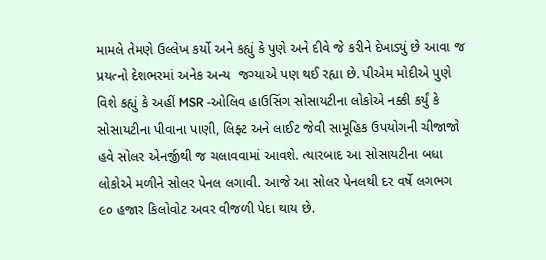મામલે તેમણે ઉલ્લેખ કર્યો અને કહ્યું કે પુણે અને દીવે જે કરીને દેખાડ્યું છે આવા જ પ્રયત્નો દેશભરમાં અનેક અન્ય  જગ્યાએ પણ થઈ રહ્યા છે. પીએમ મોદીએ પુણે વિશે કહ્યું કે અહીં MSR -ઓલિવ હાઉસિંગ સોસાયટીના લોકોએ નક્કી કર્યું કે સોસાયટીના પીવાના પાણી, લિફ્ટ અને લાઈટ જેવી સામૂહિક ઉપયોગની ચીજાજો હવે સોલર એનર્જીથી જ ચલાવવામાં આવશે. ત્યારબાદ આ સોસાયટીના બધા લોકોએ મળીને સોલર પેનલ લગાવી. આજે આ સોલર પેનલથી દર વર્ષે લગભગ ૯૦ હજાર કિલોવોટ અવર વીજળી પેદા થાય છે.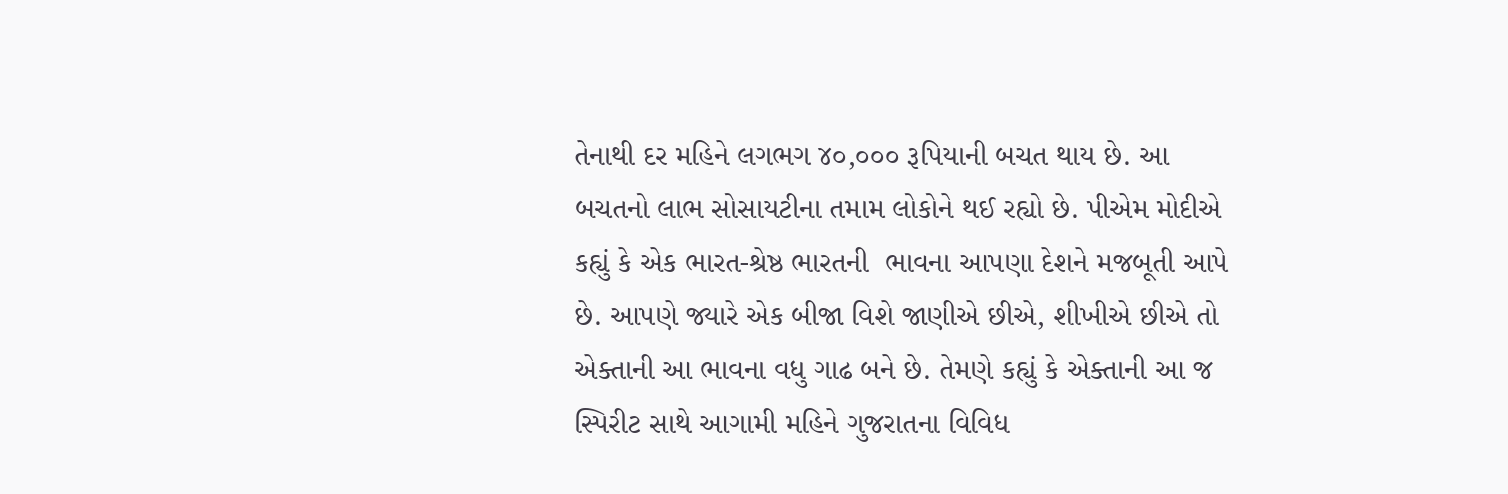તેનાથી દર મહિને લગભગ ૪૦,૦૦૦ રૂપિયાની બચત થાય છે. આ બચતનો લાભ સોસાયટીના તમામ લોકોને થઈ રહ્યો છે. પીએમ મોદીએ કહ્યું કે એક ભારત-શ્રેષ્ઠ ભારતની  ભાવના આપણા દેશને મજબૂતી આપે છે. આપણે જ્યારે એક બીજા વિશે જાણીએ છીએ, શીખીએ છીએ તો એક્તાની આ ભાવના વધુ ગાઢ બને છે. તેમણે કહ્યું કે એક્તાની આ જ સ્પિરીટ સાથે આગામી મહિને ગુજરાતના વિવિધ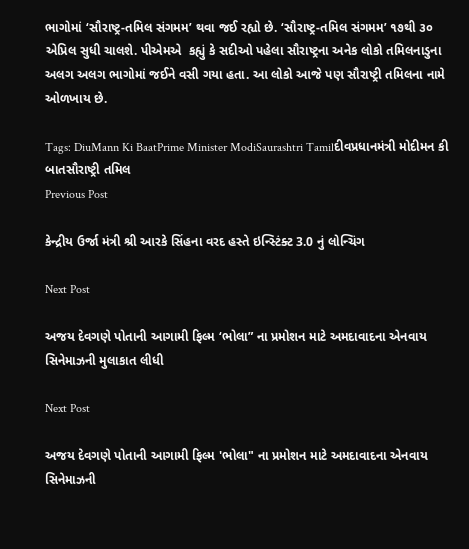ભાગોમાં ‘સૌરાષ્ટ્ર-તમિલ સંગમમ’ થવા જઈ રહ્યો છે. ‘સૌરાષ્ટ્ર-તમિલ સંગમમ’ ૧૭થી ૩૦ એપ્રિલ સુધી ચાલશે. પીએમએ  કહ્યું કે સદીઓ પહેલા સૌરાષ્ટ્રના અનેક લોકો તમિલનાડુના અલગ અલગ ભાગોમાં જઈને વસી ગયા હતા. આ લોકો આજે પણ સૌરાષ્ટ્રી તમિલના નામે ઓળખાય છે.

Tags: DiuMann Ki BaatPrime Minister ModiSaurashtri Tamilદીવપ્રધાનમંત્રી મોદીમન કી બાતસૌરાષ્ટ્રી તમિલ
Previous Post

કેન્દ્રીય ઉર્જા મંત્રી શ્રી આરકે સિંહના વરદ હસ્તે ઇન્સ્ટિંક્ટ 3.0 નું લોન્ચિંગ

Next Post

અજય દેવગણે પોતાની આગામી ફિલ્મ ‘ભોલા” ના પ્રમોશન માટે અમદાવાદના એનવાય સિનેમાઝની મુલાકાત લીધી

Next Post

અજય દેવગણે પોતાની આગામી ફિલ્મ 'ભોલા" ના પ્રમોશન માટે અમદાવાદના એનવાય સિનેમાઝની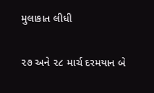મુલાકાત લીધી

૨૭ અને ૨૮ માર્ચ દરમયાન બે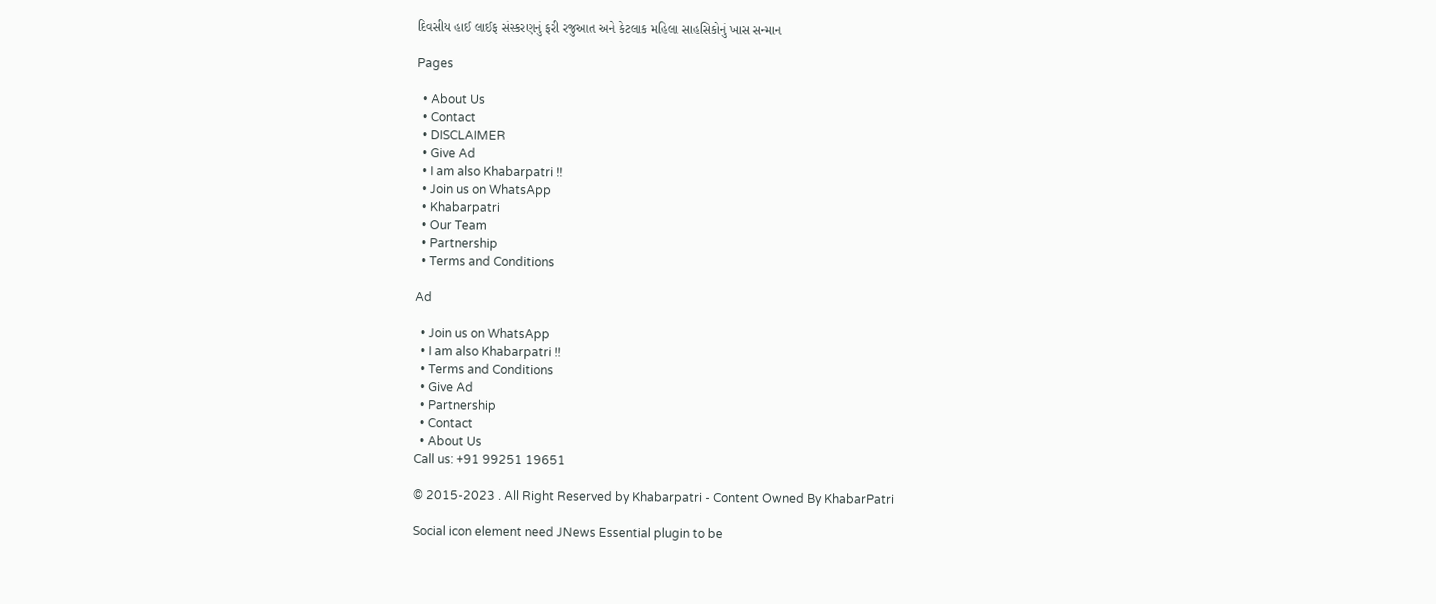દિવસીય હાઈ લાઈફ સંસ્કરણનું ફરી રજુઆત અને કેટલાક મહિલા સાહસિકોનું ખાસ સન્માન

Pages

  • About Us
  • Contact
  • DISCLAIMER
  • Give Ad
  • I am also Khabarpatri !!
  • Join us on WhatsApp
  • Khabarpatri
  • Our Team
  • Partnership
  • Terms and Conditions

Ad

  • Join us on WhatsApp
  • I am also Khabarpatri !!
  • Terms and Conditions
  • Give Ad
  • Partnership
  • Contact
  • About Us
Call us: +91 99251 19651

© 2015-2023 . All Right Reserved by Khabarpatri - Content Owned By KhabarPatri

Social icon element need JNews Essential plugin to be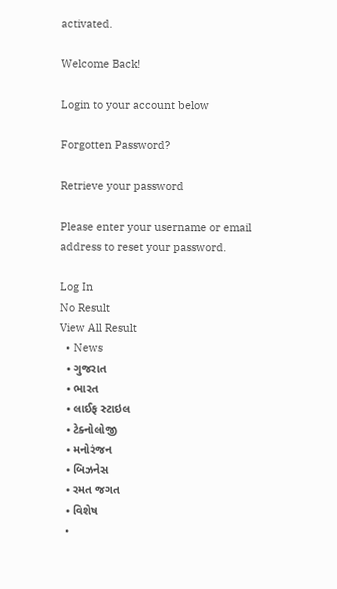activated.

Welcome Back!

Login to your account below

Forgotten Password?

Retrieve your password

Please enter your username or email address to reset your password.

Log In
No Result
View All Result
  • News
  • ગુજરાત
  • ભારત
  • લાઈફ સ્ટાઇલ
  • ટેક્નોલોજી
  • મનોરંજન
  • બિઝનેસ
  • રમત જગત
  • વિશેષ
  •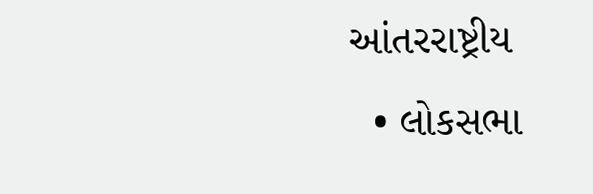આંતરરાષ્ટ્રીય
  • લોકસભા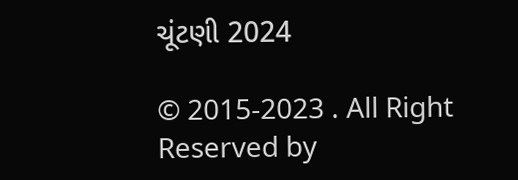ચૂંટણી 2024

© 2015-2023 . All Right Reserved by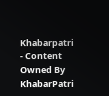Khabarpatri - Content Owned By KhabarPatri